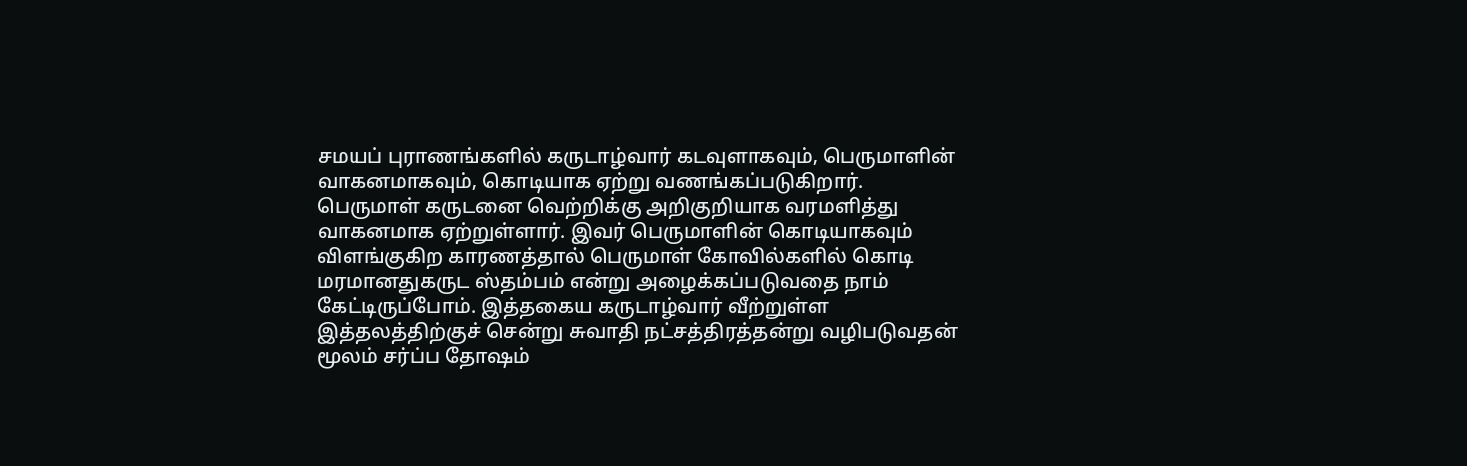சமயப் புராணங்களில் கருடாழ்வார் கடவுளாகவும், பெருமாளின் வாகனமாகவும், கொடியாக ஏற்று வணங்கப்படுகிறார். பெருமாள் கருடனை வெற்றிக்கு அறிகுறியாக வரமளித்து வாகனமாக ஏற்றுள்ளார். இவர் பெருமாளின் கொடியாகவும் விளங்குகிற காரணத்தால் பெருமாள் கோவில்களில் கொடி மரமானதுகருட ஸ்தம்பம் என்று அழைக்கப்படுவதை நாம் கேட்டிருப்போம். இத்தகைய கருடாழ்வார் வீற்றுள்ள இத்தலத்திற்குச் சென்று சுவாதி நட்சத்திரத்தன்று வழிபடுவதன் மூலம் சர்ப்ப தோஷம்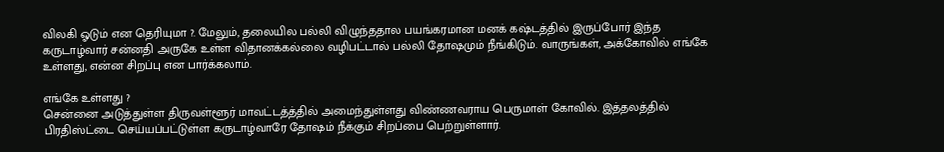விலகி ஓடும் என தெரியுமா ?. மேலும், தலையில பல்லி விழுந்ததால பயங்கரமான மனக் கஷ்டத்தில் இருப்போர் இந்த கருடாழ்வார் சன்னதி அருகே உள்ள விதானக்கல்லை வழிபட்டால் பல்லி தோஷமும் நீங்கிடும். வாருங்கள், அக்கோவில் எங்கே உள்ளது, என்ன சிறப்பு என பார்க்கலாம்.

எங்கே உள்ளது ?
சென்னை அடுத்துள்ள திருவள்ளூர் மாவட்டத்த்தில் அமைந்துள்ளது விண்ணவராய பெருமாள் கோவில். இத்தலத்தில் பிரதிஸ்ட்டை செய்யப்பட்டுள்ள கருடாழ்வாரே தோஷம் நீக்கும் சிறப்பை பெற்றுள்ளார்.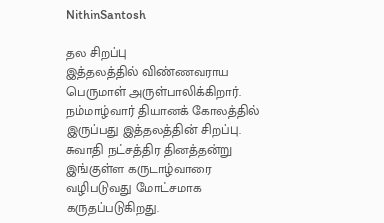NithinSantosh

தல சிறப்பு
இத்தலத்தில் விண்ணவராய பெருமாள் அருள்பாலிக்கிறார். நம்மாழ்வார் தியானக் கோலத்தில் இருப்பது இத்தலத்தின் சிறப்பு. சுவாதி நட்சத்திர தினத்தன்று இங்குள்ள கருடாழ்வாரை வழிபடுவது மோட்சமாக கருதப்படுகிறது.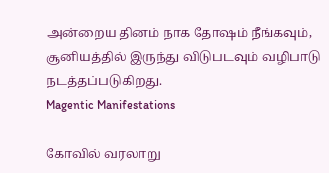அன்றைய தினம் நாக தோஷம் நீங்கவும், சூனியத்தில் இருந்து விடுபடவும் வழிபாடு நடத்தப்படுகிறது.
Magentic Manifestations

கோவில் வரலாறு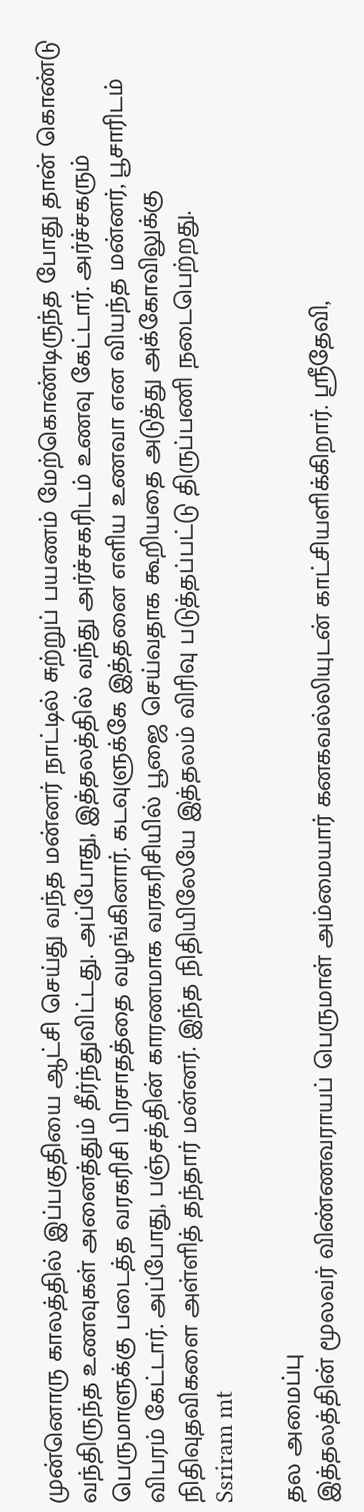முன்னொரு காலத்தில் இப்பகுதியை ஆட்சி செய்து வந்த மன்னர் நாட்டில் சுற்றுப் பயணம் மேற்கொண்டிருந்த போது தான் கொண்டு வந்திருந்த உணவுகள் அனைத்தும் தீர்ந்துவிட்டது. அப்போது, இத்தலத்தில் வந்து அர்ச்சகரிடம் உணவு கேட்டார். அர்ச்சகரும் பெருமாளுக்கு படைத்த வரகரிசி பிரசாதத்தை வழங்கினார். கடவுளுக்கே இத்தனை எளிய உணவா என வியந்த மன்னர், பூசாரிடம் விபரம் கேட்டார். அப்போது, பஞ்சத்தின் காரணமாக வரகரிசியில் பூஜை செய்வதாக கூறியதை அடுத்து அக்கோவிலுக்கு நிதிவுதவிகளை அள்ளித் தந்தார் மன்னர். இந்த நிதியிலேயே இத்தலம் விரிவு படுத்தப்பட்டு திருப்பணி நடைபெற்றது.
Ssriram mt

தல அமைப்பு
இத்தலத்தின் மூலவர் விண்ணவராயப் பெருமாள் அம்மையார் கனகவல்லியுடன் காட்சியளிக்கிறார். ஸ்ரீதேவி,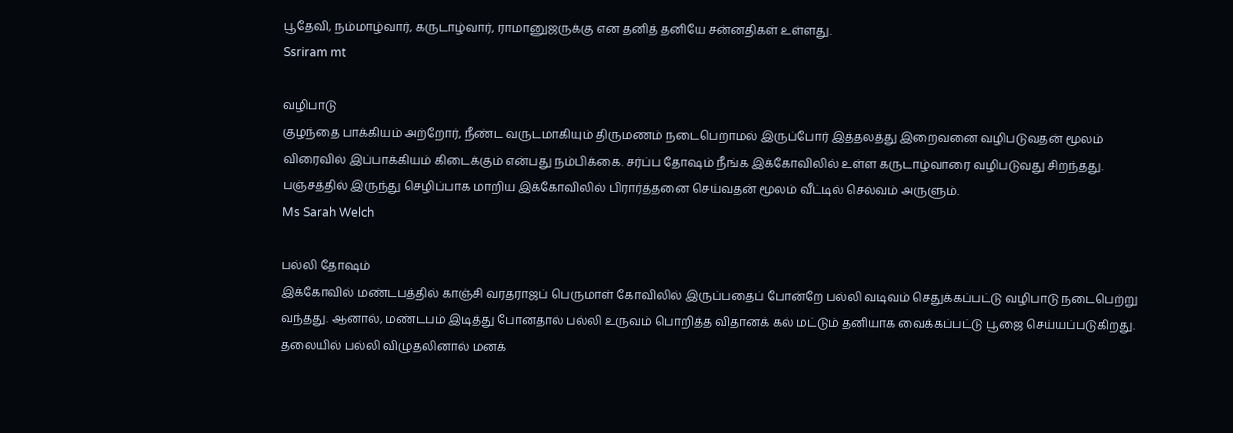பூதேவி, நம்மாழ்வார், கருடாழ்வார், ராமானுஜருக்கு என தனித் தனியே சன்னதிகள் உள்ளது.
Ssriram mt

வழிபாடு
குழந்தை பாக்கியம் அற்றோர், நீண்ட வருடமாகியும் திருமணம் நடைபெறாமல் இருப்போர் இத்தலத்து இறைவனை வழிபடுவதன் மூலம் விரைவில் இப்பாக்கியம் கிடைக்கும் என்பது நம்பிக்கை. சர்ப்ப தோஷம் நீங்க இக்கோவிலில் உள்ள கருடாழ்வாரை வழிபடுவது சிறந்தது. பஞ்சத்தில் இருந்து செழிப்பாக மாறிய இக்கோவிலில் பிரார்த்தனை செய்வதன் மூலம் வீட்டில் செல்வம் அருளும்.
Ms Sarah Welch

பல்லி தோஷம்
இக்கோவில் மண்டபத்தில் காஞ்சி வரதராஜப் பெருமாள் கோவிலில் இருப்பதைப் போன்றே பல்லி வடிவம் செதுக்கப்பட்டு வழிபாடு நடைபெற்று வந்தது. ஆனால், மண்டபம் இடித்து போனதால் பல்லி உருவம் பொறித்த விதானக் கல் மட்டும் தனியாக வைக்கப்பட்டு பூஜை செய்யப்படுகிறது. தலையில் பல்லி விழுதலினால் மனக்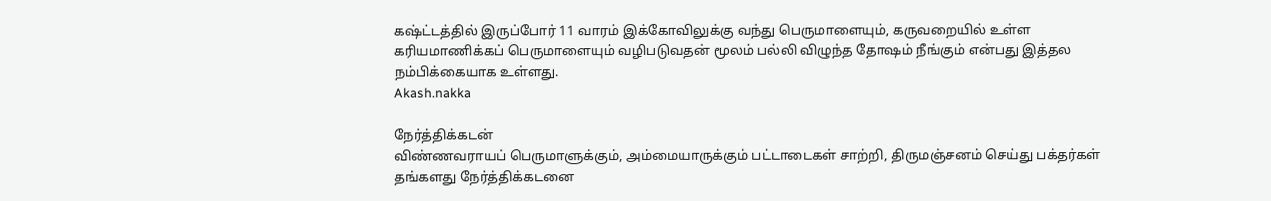கஷ்ட்டத்தில் இருப்போர் 11 வாரம் இக்கோவிலுக்கு வந்து பெருமாளையும், கருவறையில் உள்ள கரியமாணிக்கப் பெருமாளையும் வழிபடுவதன் மூலம் பல்லி விழுந்த தோஷம் நீங்கும் என்பது இத்தல நம்பிக்கையாக உள்ளது.
Akash.nakka

நேர்த்திக்கடன்
விண்ணவராயப் பெருமாளுக்கும், அம்மையாருக்கும் பட்டாடைகள் சாற்றி, திருமஞ்சனம் செய்து பக்தர்கள் தங்களது நேர்த்திக்கடனை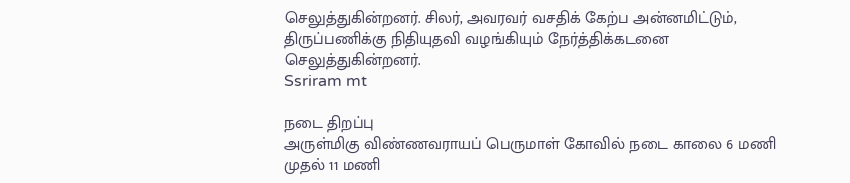செலுத்துகின்றனர். சிலர், அவரவர் வசதிக் கேற்ப அன்னமிட்டும், திருப்பணிக்கு நிதியுதவி வழங்கியும் நேர்த்திக்கடனை செலுத்துகின்றனர்.
Ssriram mt

நடை திறப்பு
அருள்மிகு விண்ணவராயப் பெருமாள் கோவில் நடை காலை 6 மணி முதல் 11 மணி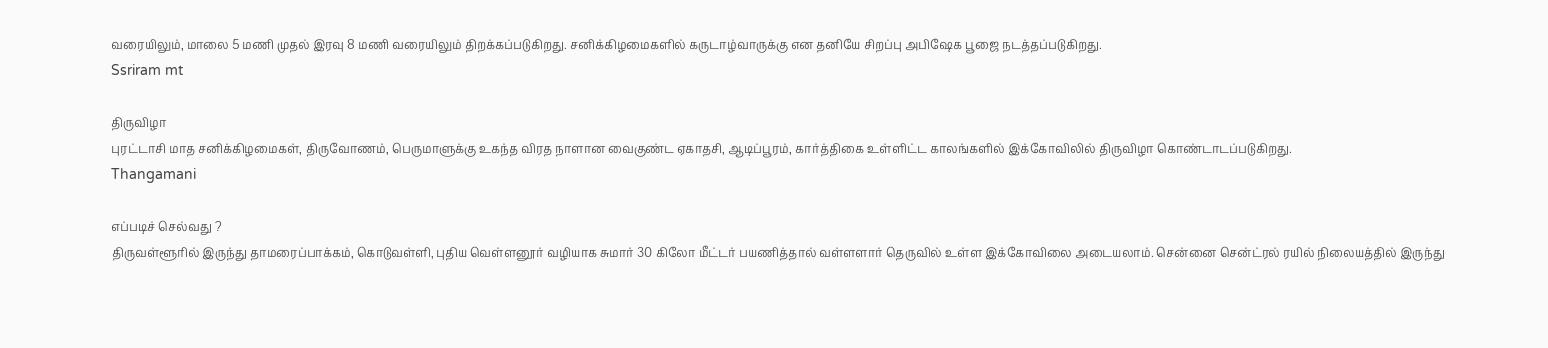வரையிலும், மாலை 5 மணி முதல் இரவு 8 மணி வரையிலும் திறக்கப்படுகிறது. சனிக்கிழமைகளில் கருடாழ்வாருக்கு என தனியே சிறப்பு அபிஷேக பூஜை நடத்தப்படுகிறது.
Ssriram mt

திருவிழா
புரட்டாசி மாத சனிக்கிழமைகள், திருவோணம், பெருமாளுக்கு உகந்த விரத நாளான வைகுண்ட ஏகாதசி, ஆடிப்பூரம், கார்த்திகை உள்ளிட்ட காலங்களில் இக்கோவிலில் திருவிழா கொண்டாடப்படுகிறது.
Thangamani

எப்படிச் செல்வது ?
திருவள்ளூரில் இருந்து தாமரைப்பாக்கம், கொடுவள்ளி, புதிய வெள்ளனூர் வழியாக சுமார் 30 கிலோ மீட்டர் பயணித்தால் வள்ளளார் தெருவில் உள்ள இக்கோவிலை அடையலாம். சென்னை சென்ட்ரல் ரயில் நிலையத்தில் இருந்து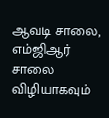ஆவடி சாலை, எம்ஜிஆர் சாலை விழியாகவும்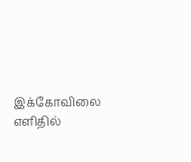இக்கோவிலை எளிதில்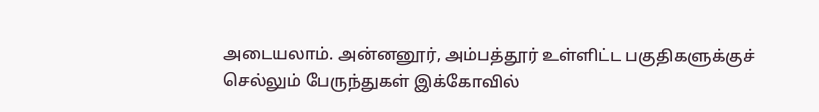அடையலாம். அன்னனூர், அம்பத்தூர் உள்ளிட்ட பகுதிகளுக்குச் செல்லும் பேருந்துகள் இக்கோவில்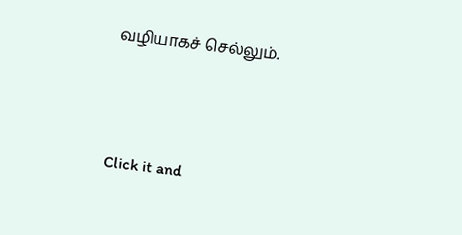வழியாகச் செல்லும்.



Click it and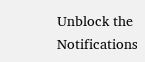Unblock the Notifications